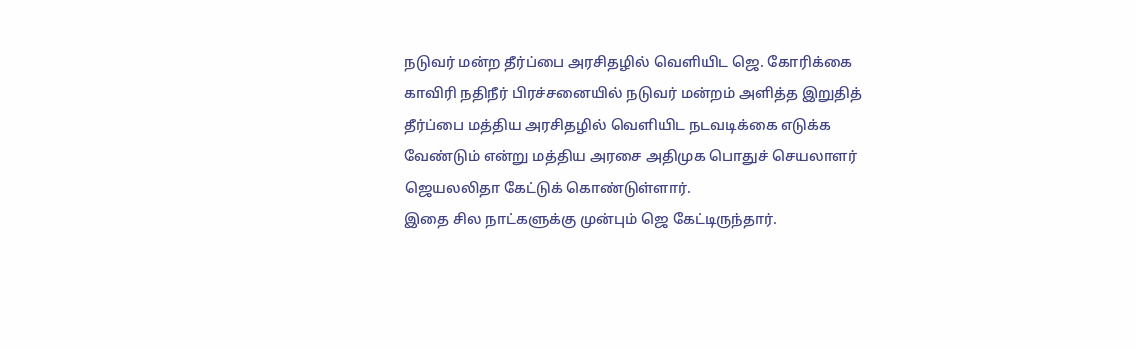நடுவர் மன்ற தீர்ப்பை அரசிதழில் வெளியிட ஜெ. கோரிக்கை
காவிரி நதிநீர் பிரச்சனையில் நடுவர் மன்றம் அளித்த இறுதித் தீர்ப்பை மத்திய அரசிதழில் வெளியிட நடவடிக்கை எடுக்க வேண்டும் என்று மத்திய அரசை அதிமுக பொதுச் செயலாளர் ஜெயலலிதா கேட்டுக் கொண்டுள்ளார்.
இதை சில நாட்களுக்கு முன்பும் ஜெ கேட்டிருந்தார்.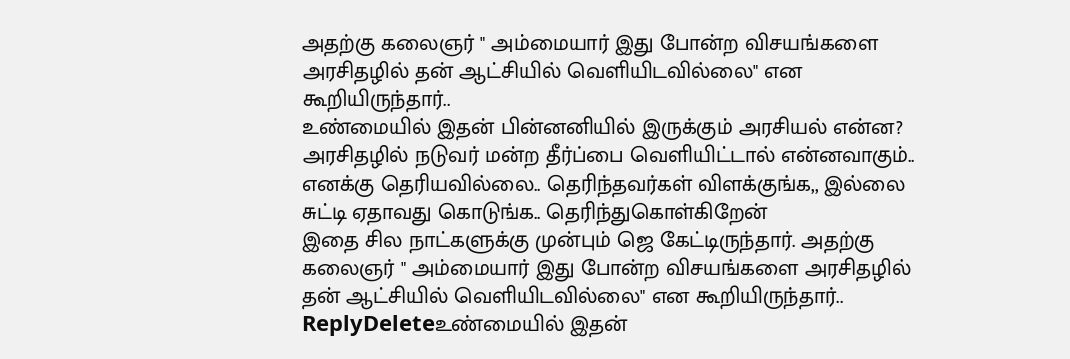அதற்கு கலைஞர் " அம்மையார் இது போன்ற விசயங்களை அரசிதழில் தன் ஆட்சியில் வெளியிடவில்லை" என கூறியிருந்தார்..
உண்மையில் இதன் பின்னனியில் இருக்கும் அரசியல் என்ன? அரசிதழில் நடுவர் மன்ற தீர்ப்பை வெளியிட்டால் என்னவாகும்..
எனக்கு தெரியவில்லை.. தெரிந்தவர்கள் விளக்குங்க,, இல்லை சுட்டி ஏதாவது கொடுங்க.. தெரிந்துகொள்கிறேன்
இதை சில நாட்களுக்கு முன்பும் ஜெ கேட்டிருந்தார். அதற்கு கலைஞர் " அம்மையார் இது போன்ற விசயங்களை அரசிதழில் தன் ஆட்சியில் வெளியிடவில்லை" என கூறியிருந்தார்..
ReplyDeleteஉண்மையில் இதன்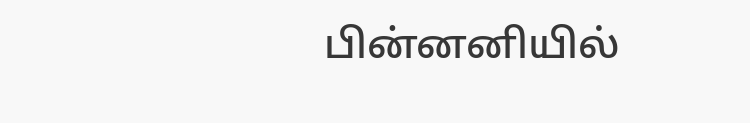பின்னனியில்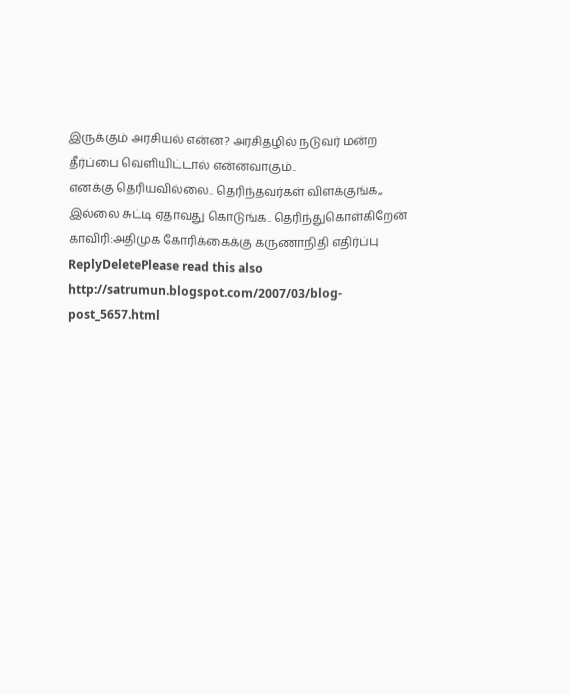இருக்கும் அரசியல் என்ன? அரசிதழில் நடுவர் மன்ற தீர்ப்பை வெளியிட்டால் என்னவாகும்..
எனக்கு தெரியவில்லை.. தெரிந்தவர்கள் விளக்குங்க,, இல்லை சுட்டி ஏதாவது கொடுங்க.. தெரிந்துகொள்கிறேன்
காவிரி:அதிமுக கோரிக்கைக்கு கருணாநிதி எதிர்ப்பு
ReplyDeletePlease read this also
http://satrumun.blogspot.com/2007/03/blog-post_5657.html